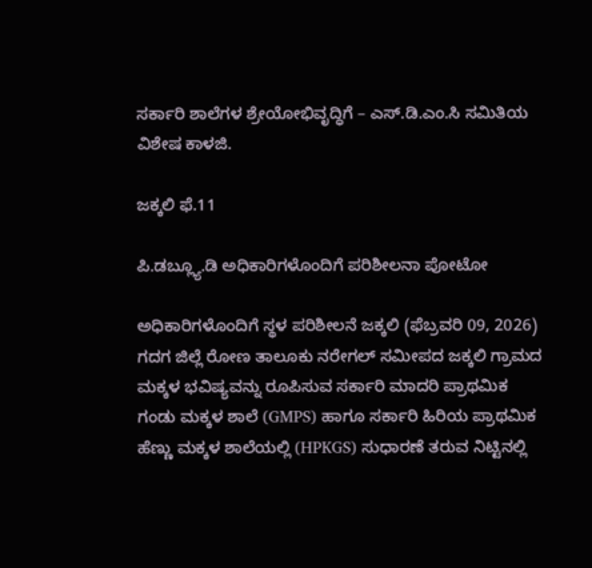ಸರ್ಕಾರಿ ಶಾಲೆಗಳ ಶ್ರೇಯೋಭಿವೃದ್ಧಿಗೆ – ಎಸ್‌.ಡಿ.ಎಂ.ಸಿ ಸಮಿತಿಯ ವಿಶೇಷ ಕಾಳಜಿ.

ಜಕ್ಕಲಿ ಫೆ.11

ಪಿ.ಡಬ್ಲ್ಯೂ.ಡಿ ಅಧಿಕಾರಿಗಳೊಂದಿಗೆ ಪರಿಶೀಲನಾ ಪೋಟೋ

ಅಧಿಕಾರಿಗಳೊಂದಿಗೆ ಸ್ಥಳ ಪರಿಶೀಲನೆ ಜಕ್ಕಲಿ (ಫೆಬ್ರವರಿ 09, 2026) ಗದಗ ಜಿಲ್ಲೆ ರೋಣ ತಾಲೂಕು ನರೇಗಲ್ ಸಮೀಪದ ಜಕ್ಕಲಿ ಗ್ರಾಮದ ಮಕ್ಕಳ ಭವಿಷ್ಯವನ್ನು ರೂಪಿಸುವ ಸರ್ಕಾರಿ ಮಾದರಿ ಪ್ರಾಥಮಿಕ ಗಂಡು ಮಕ್ಕಳ ಶಾಲೆ (GMPS) ಹಾಗೂ ಸರ್ಕಾರಿ ಹಿರಿಯ ಪ್ರಾಥಮಿಕ ಹೆಣ್ಣು ಮಕ್ಕಳ ಶಾಲೆಯಲ್ಲಿ (HPKGS) ಸುಧಾರಣೆ ತರುವ ನಿಟ್ಟಿನಲ್ಲಿ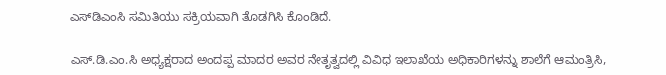ಎಸ್‌ಡಿಎಂಸಿ ಸಮಿತಿಯು ಸಕ್ರಿಯವಾಗಿ ತೊಡಗಿಸಿ ಕೊಂಡಿದೆ.

ಎಸ್‌.ಡಿ.ಎಂ.ಸಿ ಅಧ್ಯಕ್ಷರಾದ ಅಂದಪ್ಪ ಮಾದರ ಅವರ ನೇತೃತ್ವದಲ್ಲಿ ವಿವಿಧ ಇಲಾಖೆಯ ಅಧಿಕಾರಿಗಳನ್ನು ಶಾಲೆಗೆ ಆಮಂತ್ರಿಸಿ,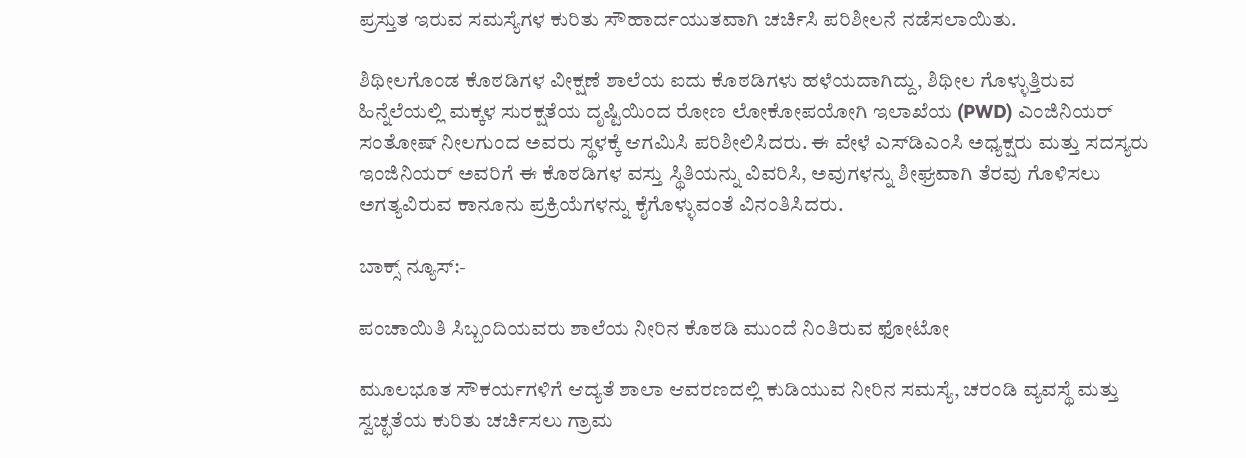ಪ್ರಸ್ತುತ ಇರುವ ಸಮಸ್ಯೆಗಳ ಕುರಿತು ಸೌಹಾರ್ದಯುತವಾಗಿ ಚರ್ಚಿಸಿ ಪರಿಶೀಲನೆ ನಡೆಸಲಾಯಿತು.

ಶಿಥೀಲಗೊಂಡ ಕೊಠಡಿಗಳ ವೀಕ್ಷಣೆ ಶಾಲೆಯ ಐದು ಕೊಠಡಿಗಳು ಹಳೆಯದಾಗಿದ್ದು, ಶಿಥೀಲ ಗೊಳ್ಳುತ್ತಿರುವ ಹಿನ್ನೆಲೆಯಲ್ಲಿ ಮಕ್ಕಳ ಸುರಕ್ಷತೆಯ ದೃಷ್ಟಿಯಿಂದ ರೋಣ ಲೋಕೋಪಯೋಗಿ ಇಲಾಖೆಯ (PWD) ಎಂಜಿನಿಯರ್ ಸಂತೋಷ್ ನೀಲಗುಂದ ಅವರು ಸ್ಥಳಕ್ಕೆ ಆಗಮಿಸಿ ಪರಿಶೀಲಿಸಿದರು. ಈ ವೇಳೆ ಎಸ್‌ಡಿಎಂಸಿ ಅಧ್ಯಕ್ಷರು ಮತ್ತು ಸದಸ್ಯರು ಇಂಜಿನಿಯರ್‌ ಅವರಿಗೆ ಈ ಕೊಠಡಿಗಳ ವಸ್ತು ಸ್ಥಿತಿಯನ್ನು ವಿವರಿಸಿ, ಅವುಗಳನ್ನು ಶೀಘ್ರವಾಗಿ ತೆರವು ಗೊಳಿಸಲು ಅಗತ್ಯವಿರುವ ಕಾನೂನು ಪ್ರಕ್ರಿಯೆಗಳನ್ನು ಕೈಗೊಳ್ಳುವಂತೆ ವಿನಂತಿಸಿದರು.

ಬಾಕ್ಸ್ ನ್ಯೂಸ್:-

ಪಂಚಾಯಿತಿ ಸಿಬ್ಬಂದಿಯವರು ಶಾಲೆಯ ನೀರಿನ ಕೊಠಡಿ ಮುಂದೆ ನಿಂತಿರುವ ಫೋಟೋ

ಮೂಲಭೂತ ಸೌಕರ್ಯಗಳಿಗೆ ಆದ್ಯತೆ ಶಾಲಾ ಆವರಣದಲ್ಲಿ ಕುಡಿಯುವ ನೀರಿನ ಸಮಸ್ಯೆ, ಚರಂಡಿ ವ್ಯವಸ್ಥೆ ಮತ್ತು ಸ್ವಚ್ಛತೆಯ ಕುರಿತು ಚರ್ಚಿಸಲು ಗ್ರಾಮ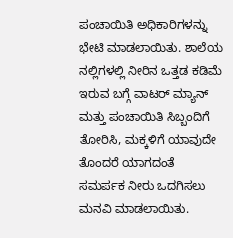ಪಂಚಾಯಿತಿ ಅಧಿಕಾರಿಗಳನ್ನು ಭೇಟಿ ಮಾಡಲಾಯಿತು. ಶಾಲೆಯ ನಲ್ಲಿಗಳಲ್ಲಿ ನೀರಿನ ಒತ್ತಡ ಕಡಿಮೆ ಇರುವ ಬಗ್ಗೆ ವಾಟರ್ ಮ್ಯಾನ್ ಮತ್ತು ಪಂಚಾಯಿತಿ ಸಿಬ್ಬಂದಿಗೆ ತೋರಿಸಿ, ಮಕ್ಕಳಿಗೆ ಯಾವುದೇ ತೊಂದರೆ ಯಾಗದಂತೆ ಸಮರ್ಪಕ ನೀರು ಒದಗಿಸಲು ಮನವಿ ಮಾಡಲಾಯಿತು.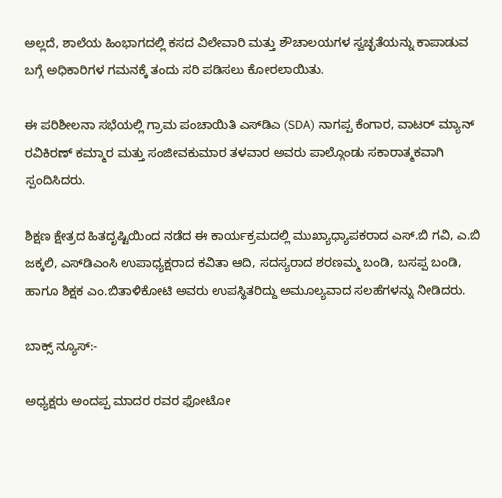ಅಲ್ಲದೆ, ಶಾಲೆಯ ಹಿಂಭಾಗದಲ್ಲಿ ಕಸದ ವಿಲೇವಾರಿ ಮತ್ತು ಶೌಚಾಲಯಗಳ ಸ್ವಚ್ಛತೆಯನ್ನು ಕಾಪಾಡುವ ಬಗ್ಗೆ ಅಧಿಕಾರಿಗಳ ಗಮನಕ್ಕೆ ತಂದು ಸರಿ ಪಡಿಸಲು ಕೋರಲಾಯಿತು.

ಈ ಪರಿಶೀಲನಾ ಸಭೆಯಲ್ಲಿ ಗ್ರಾಮ ಪಂಚಾಯಿತಿ ಎಸ್‌ಡಿಎ (SDA) ನಾಗಪ್ಪ ಕೆಂಗಾರ, ವಾಟರ್ ಮ್ಯಾನ್ ರವಿಕಿರಣ್ ಕಮ್ಮಾರ ಮತ್ತು ಸಂಜೀವಕುಮಾರ ತಳವಾರ ಅವರು ಪಾಲ್ಗೊಂಡು ಸಕಾರಾತ್ಮಕವಾಗಿ ಸ್ಪಂದಿಸಿದರು.

ಶಿಕ್ಷಣ ಕ್ಷೇತ್ರದ ಹಿತದೃಷ್ಟಿಯಿಂದ ನಡೆದ ಈ ಕಾರ್ಯಕ್ರಮದಲ್ಲಿ ಮುಖ್ಯಾಧ್ಯಾಪಕರಾದ ಎಸ್.ಬಿ ಗವಿ, ಎ.ಬಿ ಜಕ್ಕಲಿ, ಎಸ್‌ಡಿಎಂಸಿ ಉಪಾಧ್ಯಕ್ಷರಾದ ಕವಿತಾ ಆದಿ, ಸದಸ್ಯರಾದ ಶರಣಮ್ಮ ಬಂಡಿ, ಬಸಪ್ಪ ಬಂಡಿ, ಹಾಗೂ ಶಿಕ್ಷಕ ಎಂ.ಬಿತಾಳಿಕೋಟಿ ಅವರು ಉಪಸ್ಥಿತರಿದ್ದು ಅಮೂಲ್ಯವಾದ ಸಲಹೆಗಳನ್ನು ನೀಡಿದರು.

ಬಾಕ್ಸ್ ನ್ಯೂಸ್:-

ಅಧ್ಯಕ್ಷರು ಅಂದಪ್ಪ ಮಾದರ ರವರ ಫೋಟೋ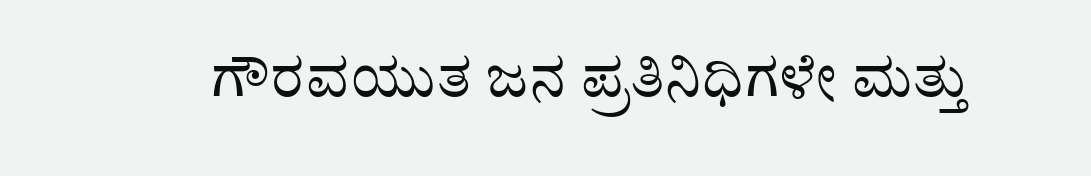ಗೌರವಯುತ ಜನ ಪ್ರತಿನಿಧಿಗಳೇ ಮತ್ತು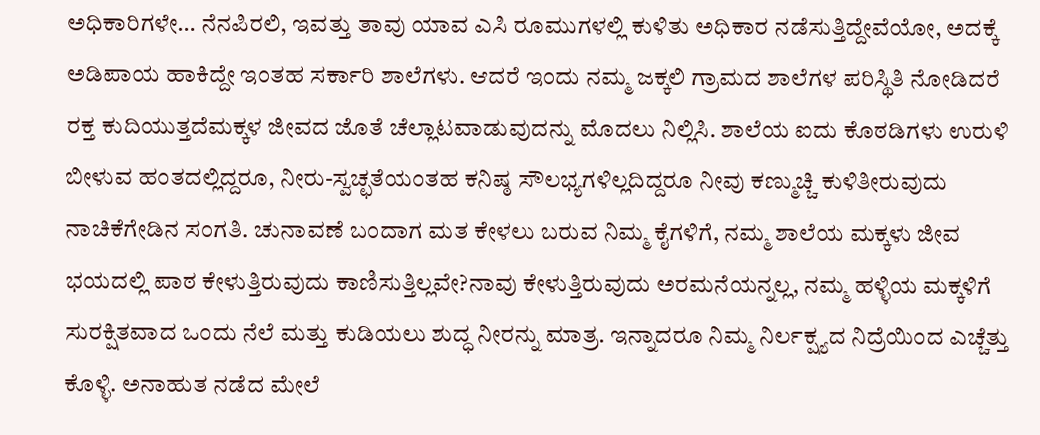ಅಧಿಕಾರಿಗಳೇ… ನೆನಪಿರಲಿ, ಇವತ್ತು ತಾವು ಯಾವ ಎಸಿ ರೂಮುಗಳಲ್ಲಿ ಕುಳಿತು ಅಧಿಕಾರ ನಡೆಸುತ್ತಿದ್ದೇವೆಯೋ, ಅದಕ್ಕೆ ಅಡಿಪಾಯ ಹಾಕಿದ್ದೇ ಇಂತಹ ಸರ್ಕಾರಿ ಶಾಲೆಗಳು. ಆದರೆ ಇಂದು ನಮ್ಮ ಜಕ್ಕಲಿ ಗ್ರಾಮದ ಶಾಲೆಗಳ ಪರಿಸ್ಥಿತಿ ನೋಡಿದರೆ ರಕ್ತ ಕುದಿಯುತ್ತದೆಮಕ್ಕಳ ಜೀವದ ಜೊತೆ ಚೆಲ್ಲಾಟವಾಡುವುದನ್ನು ಮೊದಲು ನಿಲ್ಲಿಸಿ. ಶಾಲೆಯ ಐದು ಕೊಠಡಿಗಳು ಉರುಳಿ ಬೀಳುವ ಹಂತದಲ್ಲಿದ್ದರೂ, ನೀರು-ಸ್ವಚ್ಛತೆಯಂತಹ ಕನಿಷ್ಠ ಸೌಲಭ್ಯಗಳಿಲ್ಲದಿದ್ದರೂ ನೀವು ಕಣ್ಮುಚ್ಚಿ ಕುಳಿತೀರುವುದು ನಾಚಿಕೆಗೇಡಿನ ಸಂಗತಿ. ಚುನಾವಣೆ ಬಂದಾಗ ಮತ ಕೇಳಲು ಬರುವ ನಿಮ್ಮ ಕೈಗಳಿಗೆ, ನಮ್ಮ ಶಾಲೆಯ ಮಕ್ಕಳು ಜೀವ ಭಯದಲ್ಲಿ ಪಾಠ ಕೇಳುತ್ತಿರುವುದು ಕಾಣಿಸುತ್ತಿಲ್ಲವೇ?ನಾವು ಕೇಳುತ್ತಿರುವುದು ಅರಮನೆಯನ್ನಲ್ಲ, ನಮ್ಮ ಹಳ್ಳಿಯ ಮಕ್ಕಳಿಗೆ ಸುರಕ್ಷಿತವಾದ ಒಂದು ನೆಲೆ ಮತ್ತು ಕುಡಿಯಲು ಶುದ್ಧ ನೀರನ್ನು ಮಾತ್ರ. ಇನ್ನಾದರೂ ನಿಮ್ಮ ನಿರ್ಲಕ್ಷ್ಯದ ನಿದ್ರೆಯಿಂದ ಎಚ್ಚೆತ್ತು ಕೊಳ್ಳಿ. ಅನಾಹುತ ನಡೆದ ಮೇಲೆ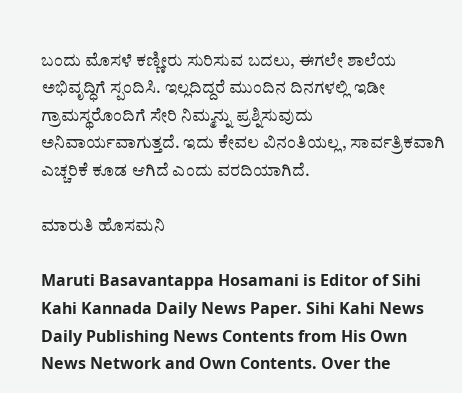ಬಂದು ಮೊಸಳೆ ಕಣ್ಣೀರು ಸುರಿಸುವ ಬದಲು, ಈಗಲೇ ಶಾಲೆಯ ಅಭಿವೃದ್ಧಿಗೆ ಸ್ಪಂದಿಸಿ. ಇಲ್ಲದಿದ್ದರೆ ಮುಂದಿನ ದಿನಗಳಲ್ಲಿ ಇಡೀ ಗ್ರಾಮಸ್ಥರೊಂದಿಗೆ ಸೇರಿ ನಿಮ್ಮನ್ನು ಪ್ರಶ್ನಿಸುವುದು ಅನಿವಾರ್ಯವಾಗುತ್ತದೆ. ಇದು ಕೇವಲ ವಿನಂತಿಯಲ್ಲ, ಸಾರ್ವತ್ರಿಕವಾಗಿ ಎಚ್ಚರಿಕೆ ಕೂಡ ಆಗಿದೆ ಎಂದು ವರದಿಯಾಗಿದೆ.

ಮಾರುತಿ ಹೊಸಮನಿ

Maruti Basavantappa Hosamani is Editor of Sihi Kahi Kannada Daily News Paper. Sihi Kahi News Daily Publishing News Contents from His Own News Network and Own Contents. Over the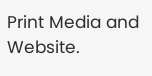Print Media and Website.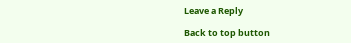Leave a Reply

Back to top button